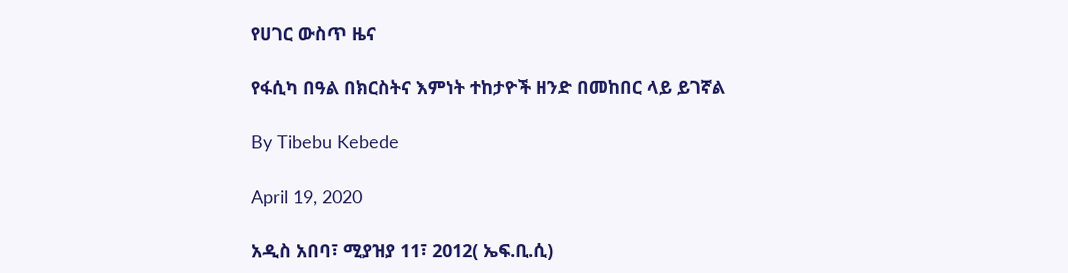የሀገር ውስጥ ዜና

የፋሲካ በዓል በክርስትና እምነት ተከታዮች ዘንድ በመከበር ላይ ይገኛል

By Tibebu Kebede

April 19, 2020

አዲስ አበባ፣ ሚያዝያ 11፣ 2012( ኤፍ.ቢ.ሲ)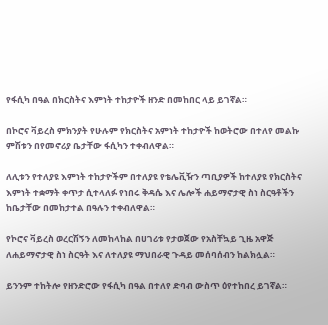የፋሲካ በዓል በክርስትና እምነት ተከታዮች ዘንድ በመከበር ላይ ይገኛል።

በኮሮና ቫይረስ ምክንያት የሁሉም የክርስትና አምነት ተከታዮች ከወትሮው በተለየ መልኩ ምሽቱን በየመኖሪያ ቤታቸው ፋሲካን ተቀብለዋል።

ለሊቱን የተለያዩ እምነት ተከታዮችም በተለያዩ የቴሌቪዥን ጣቢያዎች ከተለያዩ የክርስትና እምነት ተቋማት ቀጥታ ሲተላለፉ የነበሩ ቅዳሴ እና ሌሎች ሐይማኖታዊ ስነ ስርዓቶችን ከቤታቸው በመከታተል በዓሉን ተቀብለዋል።

የኮሮና ቫይረስ ወረርሽኝን ለመከላከል በሀገሪቱ የታወጀው የአስቸኳይ ጊዜ አዋጅ ለሐይማኖታዊ ስነ ስርዓት እና ለተለያዩ ማህበራዊ ጉዳይ መሰባሰብን ከልክሏል።

ይንንም ተከትሎ የዘንድሮው የፋሲካ በዓል በተለየ ድባብ ውስጥ ዕየተከበረ ይገኛል።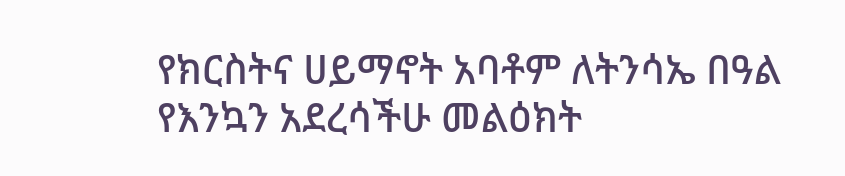የክርስትና ሀይማኖት አባቶም ለትንሳኤ በዓል የእንኳን አደረሳችሁ መልዕክት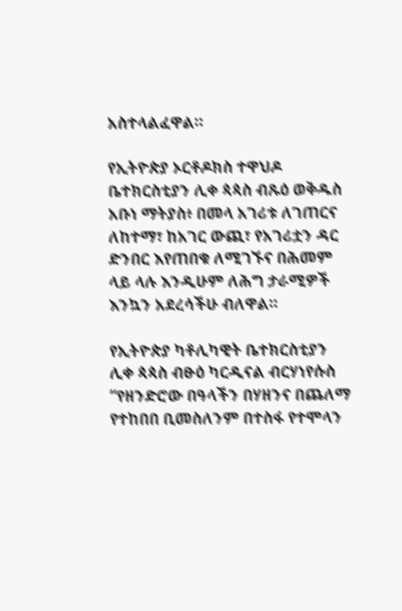አስተላልፈዋል።

የኢትዮጵያ ኦርቶዶክስ ተዋህዶ ቤተክርስቲያን ሊቀ ጳጳስ ብጹዕ ወቅዱስ አቡነ ማትያስ፥ በመላ አገሪቱ ለገጠርና ለከተማ፣ ከአገር ውጪ፣ የአገሪቷን ዳር ድንበር እየጠበቁ ለሚገኙና በሕመም ላይ ላሉ እንዲሁም ለሕግ ታራሚዎች እንኳን አደረሳችሁ ብለዋል።

የኢትዮጵያ ካቶሊካዊት ቤተክርስቲያን ሊቀ ጳጳስ ብፁዕ ካርዲናል ብርሃነየሱስ “የዘንድሮው በዓላችን በሃዘንና በጨለማ የተከበበ ቢመስለንም በተስፋ የተሞላን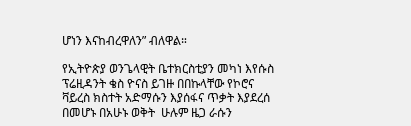ሆነን እናከብረዋለን” ብለዋል።

የኢትዮጵያ ወንጌላዊት ቤተክርስቲያን መካነ እየሱስ ፕሬዚዳንት ቄስ ዮናስ ይገዙ በበኩላቸው የኮሮና ቫይረስ ክስተት አድማሱን እያሰፋና ጥቃት እያደረሰ በመሆኑ በአሁኑ ወቅት  ሁሉም ዜጋ ራሱን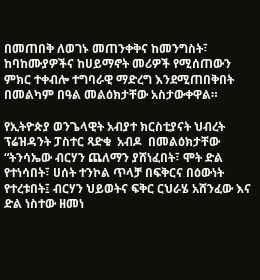በመጠበቅ ለወገኑ መጠንቀቅና ከመንግስት፣ ከባከሙያዎችና ከሀይማኖት መሪዎች የሚሰጠውን ምክር ተቀብሎ ተግባራዊ ማድረግ እንደሚጠበቅበት በመልካም በዓል መልዕክታቸው አስታውቀዋል።

የኢትዮጵያ ወንጌላዊት አብያተ ክርስቲያናት ህብረት ፕሬዝዳንት ፓስተር ጻድቁ  አብዶ  በመልዕክታቸው “ትንሳኤው ብርሃን ጨለማን ያሸነፈበት፣ ሞት ድል የተነሳበት፣ ሀሰት ተንኮል ጥላቻ በፍቅርና በዕውነት የተረቱበት፤ ብርሃን ህይወትና ፍቅር ርህራሄ አሸንፈው እና ድል ነስተው ዘመነ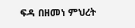ፍዳ በዘመነ ምህረት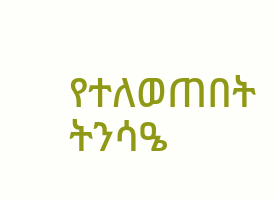የተለወጠበት ትንሳዔ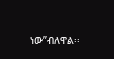ነው”ብለዋል፡፡